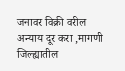जनावर विक्री वरील अन्याय दूर करा ,मागणी जिल्ह्यातील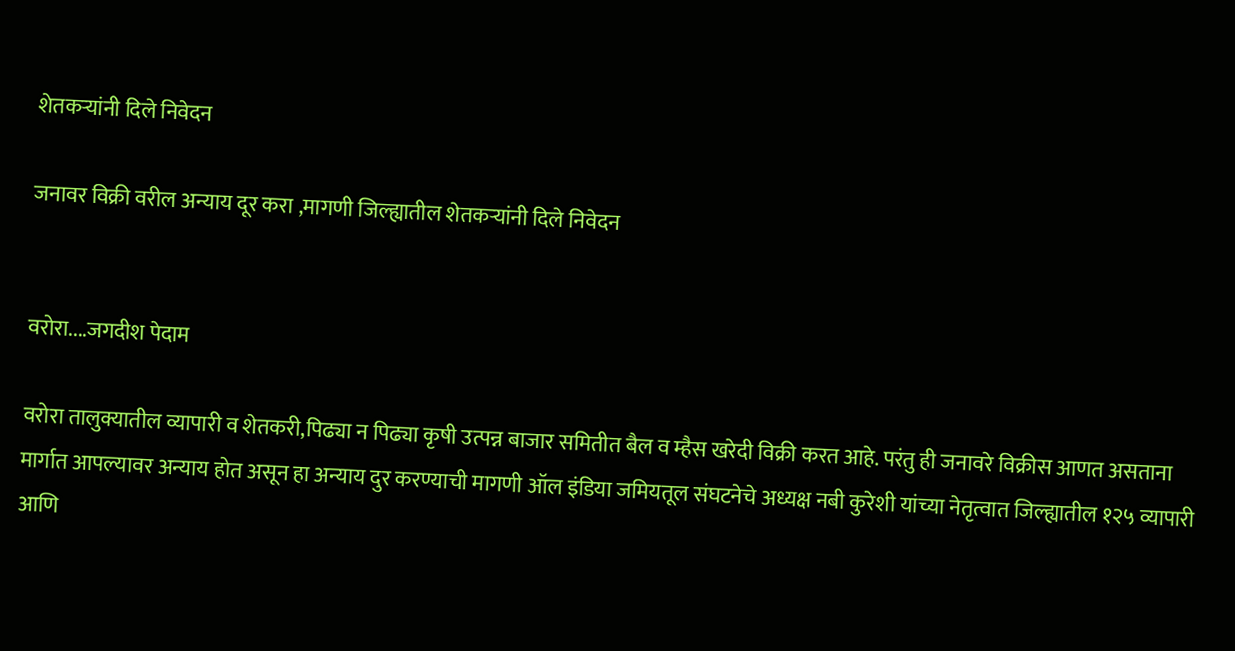शेतकऱ्यांनी दिले निवेदन

जनावर विक्री वरील अन्याय दूर करा ,मागणी जिल्ह्यातील शेतकऱ्यांनी दिले निवेदन


वरोरा....जगदीश पेदाम

वरोरा तालुक्यातील व्यापारी व शेतकरी,पिढ्या न पिढ्या कृषी उत्पन्न बाजार समितीत बैल व म्हैस खरेदी विक्री करत आहे. परंतु ही जनावरे विक्रीस आणत असताना मार्गात आपल्यावर अन्याय होत असून हा अन्याय दुर करण्याची मागणी ऑल इंडिया जमियतूल संघटनेचे अध्यक्ष नबी कुरेशी यांच्या नेतृत्वात जिल्ह्यातील १२५ व्यापारी आणि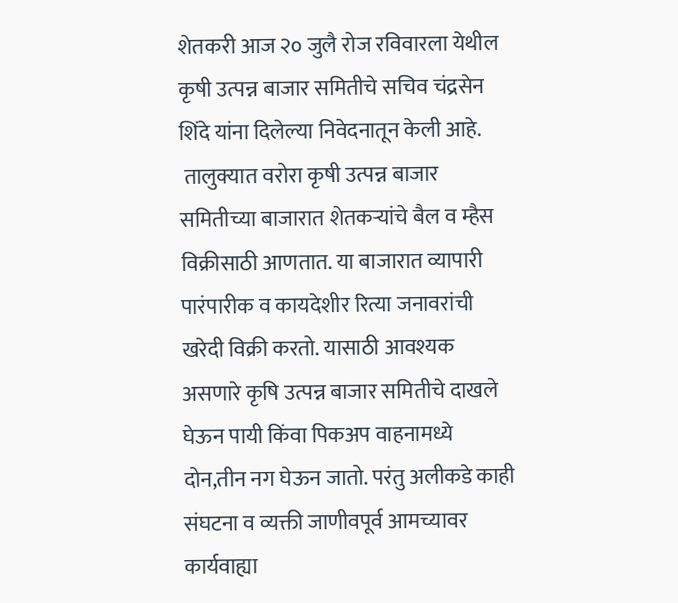शेतकरी आज २० जुलै रोज रविवारला येथील कृषी उत्पन्न बाजार समितीचे सचिव चंद्रसेन शिंदे यांना दिलेल्या निवेदनातून केली आहे.
 तालुक्यात वरोरा कृषी उत्पन्न बाजार समितीच्या बाजारात शेतकऱ्यांचे बैल व म्हैस विक्रीसाठी आणतात. या बाजारात व्यापारी पारंपारीक व कायदेशीर रित्या जनावरांची खरेदी विक्री करतो. यासाठी आवश्यक असणारे कृषि उत्पन्न बाजार समितीचे दाखले घेऊन पायी किंवा पिकअप वाहनामध्ये दोन,तीन नग घेऊन जातो. परंतु अलीकडे काही संघटना व व्यक्ती जाणीवपूर्व आमच्यावर कार्यवाह्या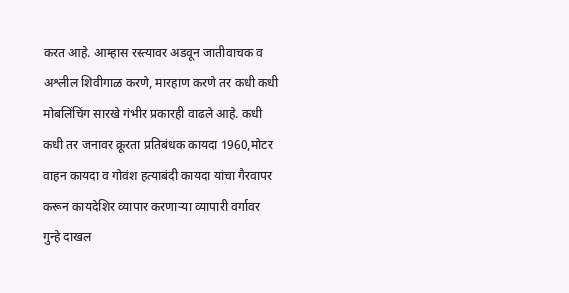करत आहे. आम्हास रस्त्यावर अडवून जातीवाचक व अश्लील शिवीगाळ करणे, मारहाण करणे तर कधी कधी मोबलिंचिंग सारखे गंभीर प्रकारही वाढले आहे. कधी कधी तर जनावर क्रूरता प्रतिबंधक कायदा 1960,मोटर वाहन कायदा व गोवंश हत्याबंदी कायदा यांचा गैरवापर करून कायदेशिर व्यापार करणाऱ्या व्यापारी वर्गावर गुन्हे दाखल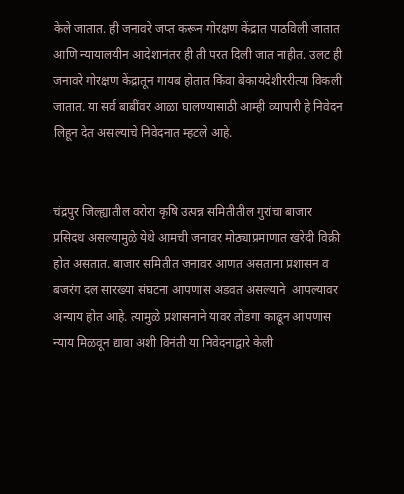केले जातात. ही जनावरे जप्त करून गोरक्षण केंद्रात पाठविली जातात आणि न्यायालयीन आदेशानंतर ही ती परत दिली जात नाहीत. उलट ही जनावरे गोरक्षण केंद्रातून गायब होतात किंवा बेकायदेशीररीत्या विकली जातात. या सर्व बाबींवर आळा घालण्यासाठी आम्ही व्यापारी हे निवेदन लिहून देत असल्याचे निवेदनात म्हटले आहे.


चंद्रपुर जिल्ह्यातील वरोरा कृषि उत्पन्न समितीतील गुरांचा बाजार प्रसिदध असल्यामुळे येथे आमची जनावर मोठ्याप्रमाणात खरेदी विक्री होत असतात. बाजार समितीत जनावर आणत असताना प्रशासन व बजरंग दल सारख्या संघटना आपणास अडवत असल्याने  आपल्यावर अन्याय होत आहे. त्यामुळे प्रशासनाने यावर तोडगा काढून आपणास न्याय मिळवून द्यावा अशी विनंती या निवेदनाद्वारे केली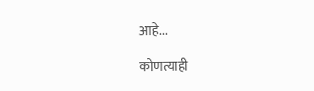आहे...

कोणत्याही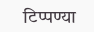टिप्पण्‍या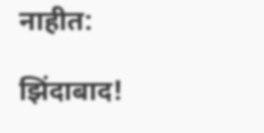नाहीत:

झिंदाबाद!